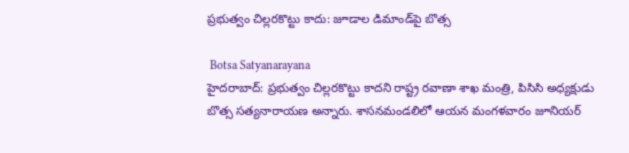ప్రభుత్వం చిల్లరకొట్టు కాదు: జూడాల డిమాండ్‌పై బొత్స

 Botsa Satyanarayana
హైదరాబాద్: ప్రభుత్వం చిల్లరకొట్టు కాదని రాష్ట్ర రవాణా శాఖ మంత్రి, పిసిసి అధ్యక్షుడు బొత్స సత్యనారాయణ అన్నారు. శాసనమండలిలో ఆయన మంగళవారం జూనియర్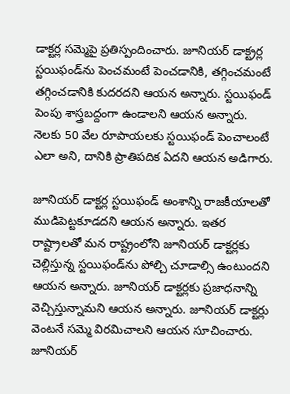డాక్టర్ల సమ్మెపై ప్రతిస్పందించారు. జూనియర్ డాక్ట్రర్ల స్టయిఫండ్‌ను పెంచమంటే పెంచడానికి, తగ్గించమంటే తగ్గించడానికి కుదరదని ఆయన అన్నారు. స్టయిఫండ్ పెంపు శాస్త్రబద్దంగా ఉండాలని ఆయన అన్నారు. నెలకు 50 వేల రూపాయలకు స్టయిఫండ్ పెంచాలంటే ఎలా అని, దానికి ప్రాతిపదిక ఏదని ఆయన అడిగారు.

జూనియర్ డాక్టర్ల స్టయిఫండ్ అంశాన్ని రాజకీయాలతో ముడిపెట్టకూడదని ఆయన అన్నారు. ఇతర రాష్ట్రాలతో మన రాష్ట్రంలోని జూనియర్ డాక్టర్లకు చెల్లిస్తున్న స్టయిఫండ్‌ను పోల్చి చూడాల్సి ఉంటుందని ఆయన అన్నారు. జూనియర్ డాక్టర్లకు ప్రజాధనాన్ని వెచ్చిస్తున్నామని ఆయన అన్నారు. జూనియర్ డాక్టర్లు వెంటనే సమ్మె విరమిచాలని ఆయన సూచించారు. జూనియర్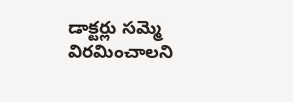డాక్టర్లు సమ్మె విరమించాలని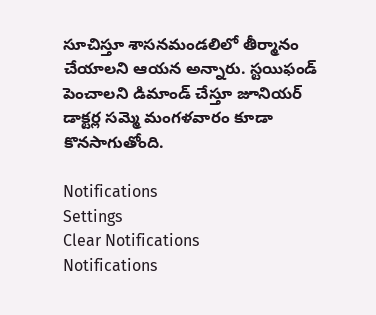సూచిస్తూ శాసనమండలిలో తీర్మానం చేయాలని ఆయన అన్నారు. స్టయిఫండ్ పెంచాలని డిమాండ్ చేస్తూ జూనియర్ డాక్టర్ల సమ్మె మంగళవారం కూడా కొనసాగుతోంది.

Notifications
Settings
Clear Notifications
Notifications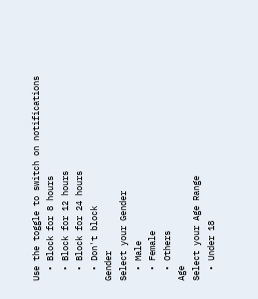Use the toggle to switch on notifications
  • Block for 8 hours
  • Block for 12 hours
  • Block for 24 hours
  • Don't block
Gender
Select your Gender
  • Male
  • Female
  • Others
Age
Select your Age Range
  • Under 18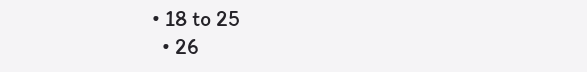• 18 to 25
  • 26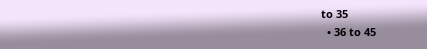to 35
  • 36 to 45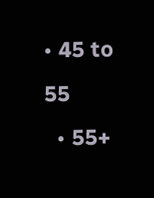• 45 to 55
  • 55+